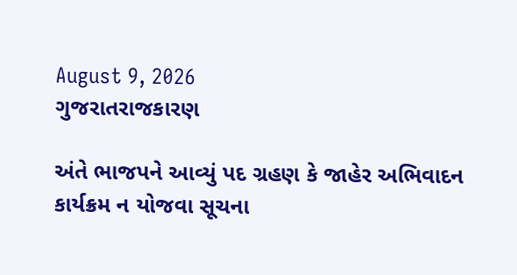August 9, 2026
ગુજરાતરાજકારણ

અંતે ભાજપને આવ્યું પદ ગ્રહણ કે જાહેર અભિવાદન કાર્યક્રમ ન યોજવા સૂચના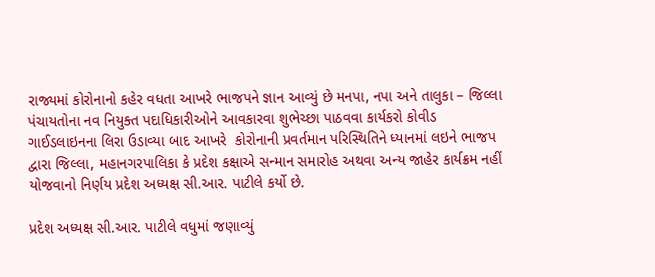રાજ્યમાં કોરોનાનો કહેર વધતા આખરે ભાજપને જ્ઞાન આવ્યું છે મનપા, નપા અને તાલુકા – જિલ્લા પંચાયતોના નવ નિયુક્ત પદાધિકારીઓને આવકારવા શુભેચ્છા પાઠવવા કાર્યકરો કોવીડ ગાઈડલાઇનના લિરા ઉડાવ્યા બાદ આખરે  કોરોનાની પ્રવર્તમાન પરિસ્થિતિને ધ્યાનમાં લઇને ભાજપ દ્વારા જિલ્લા, મહાનગરપાલિકા કે પ્રદેશ કક્ષાએ સન્માન સમારોહ અથવા અન્ય જાહેર કાર્યક્રમ નહીં યોજવાનો નિર્ણય પ્રદેશ અધ્યક્ષ સી.આર. પાટીલે કર્યો છે.

પ્રદેશ અધ્યક્ષ સી.આર. પાટીલે વધુમાં જણાવ્યું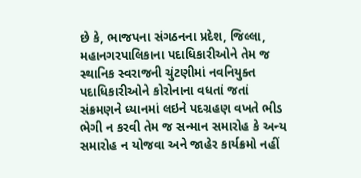છે કે, ભાજપના સંગઠનના પ્રદેશ, જિલ્લા, મહાનગરપાલિકાના પદાધિકારીઓને તેમ જ સ્થાનિક સ્વરાજની ચુંટણીમાં નવનિયુક્ત પદાધિકારીઓને કોરોનાના વધતાં જતાં સંક્રમણને ધ્યાનમાં લઇને પદગ્રહણ વખતે ભીડ ભેગી ન કરવી તેમ જ સન્માન સમારોહ કે અન્ય સમારોહ ન યોજવા અને જાહેર કાર્યક્રમો નહીં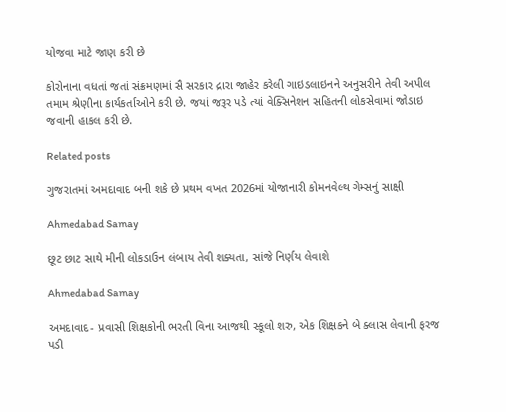યોજવા માટે જાણ કરી છે

કોરોનાના વધતાં જતાં સંક્રમણમાં સૈ સરકાર દ્રારા જાહેર કરેલી ગાઇડલાઇનને અનુસરીને તેવી અપીલ તમામ શ્રેણીના કાર્યકર્તાઓને કરી છે. જયાં જરૂર પડે ત્યાં વેક્સિનેશન સહિતની લોકસેવામાં જોડાઇ જવાની હાકલ કરી છે.

Related posts

ગુજરાતમાં અમદાવાદ બની શકે છે પ્રથમ વખત 2026માં યોજાનારી કોમનવેલ્થ ગેમ્સનું સાક્ષી

Ahmedabad Samay

છૂટ છાટ સાથે મીની લોકડાઉન લંબાય તેવી શક્યતા, સાંજે નિર્ણય લેવાશે

Ahmedabad Samay

અમદાવાદ- પ્રવાસી શિક્ષકોની ભરતી વિના આજથી સ્કૂલો શરુ, એક શિક્ષકને બે ક્લાસ લેવાની ફરજ પડી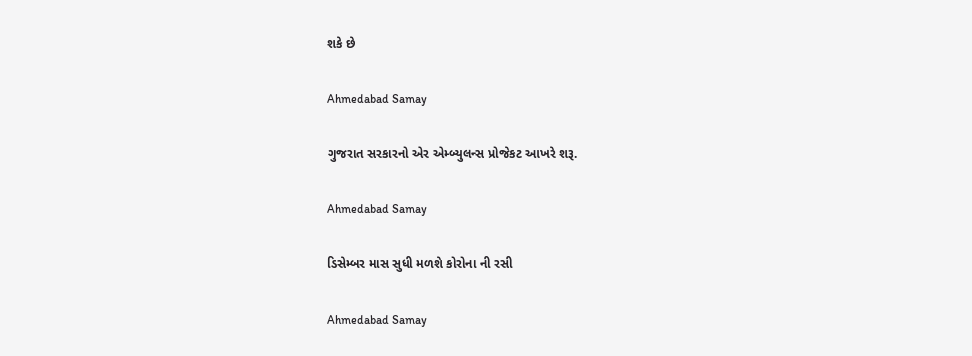શકે છે

Ahmedabad Samay

ગુજરાત સરકારનો એર એમ્બ્યુલન્સ પ્રોજેકટ આખરે શરૂ.

Ahmedabad Samay

ડિસેમ્બર માસ સુધી મળશે કોરોના ની રસી

Ahmedabad Samay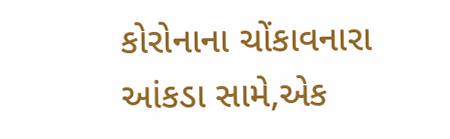કોરોનાના ચોંકાવનારા આંકડા સામે,એક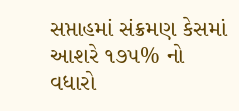સપ્તાહમાં સંક્રમણ કેસમાં આશરે ૧૭૫% નો વધારો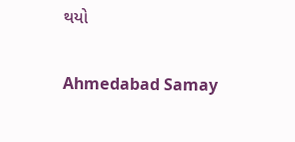થયો

Ahmedabad Samay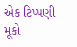એક ટિપ્પણી મૂકો